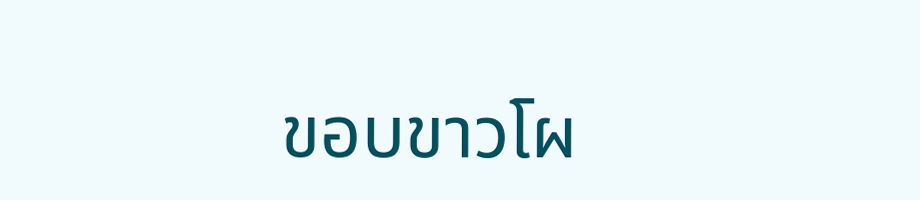ขอบขาวโผ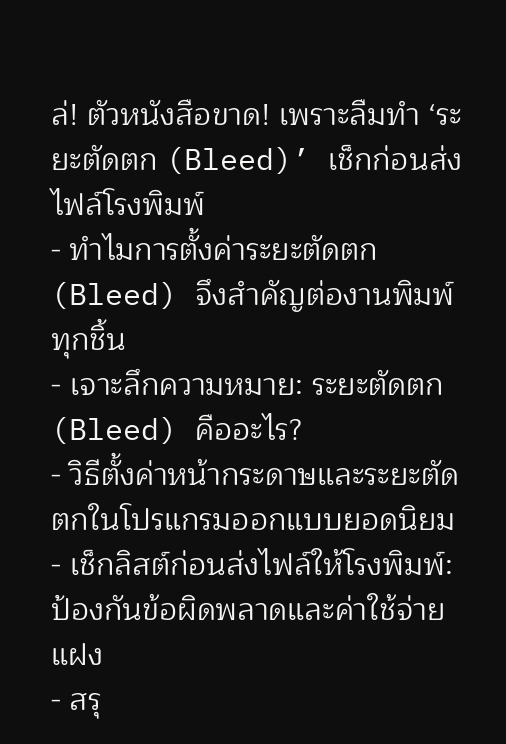ล่! ตัวหนังสือขาด! เพราะลืมทำ ‘ระยะตัดตก (Bleed)’ เช็กก่อนส่งไฟล์โรงพิมพ์
- ทำไมการตั้งค่าระยะตัดตก (Bleed) จึงสำคัญต่องานพิมพ์ทุกชิ้น
- เจาะลึกความหมาย: ระยะตัดตก (Bleed) คืออะไร?
- วิธีตั้งค่าหน้ากระดาษและระยะตัดตกในโปรแกรมออกแบบยอดนิยม
- เช็กลิสต์ก่อนส่งไฟล์ให้โรงพิมพ์: ป้องกันข้อผิดพลาดและค่าใช้จ่ายแฝง
- สรุ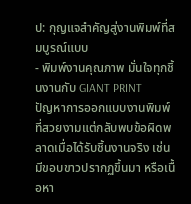ป: กุญแจสำคัญสู่งานพิมพ์ที่สมบูรณ์แบบ
- พิมพ์งานคุณภาพ มั่นใจทุกชิ้นงานกับ GIANT PRINT
ปัญหาการออกแบบงานพิมพ์ที่สวยงามแต่กลับพบข้อผิดพลาดเมื่อได้รับชิ้นงานจริง เช่น มีขอบขาวปรากฏขึ้นมา หรือเนื้อหา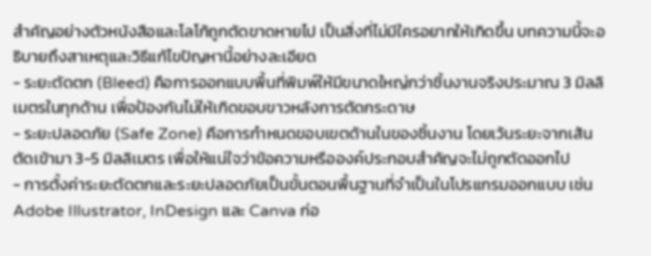สำคัญอย่างตัวหนังสือและโลโก้ถูกตัดขาดหายไป เป็นสิ่งที่ไม่มีใครอยากให้เกิดขึ้น บทความนี้จะอธิบายถึงสาเหตุและวิธีแก้ไขปัญหานี้อย่างละเอียด
- ระยะตัดตก (Bleed) คือการออกแบบพื้นที่พิมพ์ให้มีขนาดใหญ่กว่าชิ้นงานจริงประมาณ 3 มิลลิเมตรในทุกด้าน เพื่อป้องกันไม่ให้เกิดขอบขาวหลังการตัดกระดาษ
- ระยะปลอดภัย (Safe Zone) คือการกำหนดขอบเขตด้านในของชิ้นงาน โดยเว้นระยะจากเส้นตัดเข้ามา 3-5 มิลลิเมตร เพื่อให้แน่ใจว่าข้อความหรือองค์ประกอบสำคัญจะไม่ถูกตัดออกไป
- การตั้งค่าระยะตัดตกและระยะปลอดภัยเป็นขั้นตอนพื้นฐานที่จำเป็นในโปรแกรมออกแบบ เช่น Adobe Illustrator, InDesign และ Canva ก่อ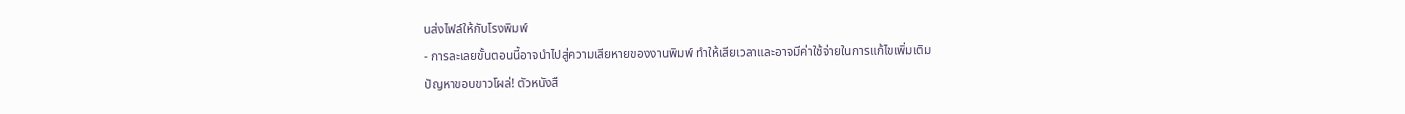นส่งไฟล์ให้กับโรงพิมพ์
- การละเลยขั้นตอนนี้อาจนำไปสู่ความเสียหายของงานพิมพ์ ทำให้เสียเวลาและอาจมีค่าใช้จ่ายในการแก้ไขเพิ่มเติม
ปัญหาขอบขาวโผล่! ตัวหนังสื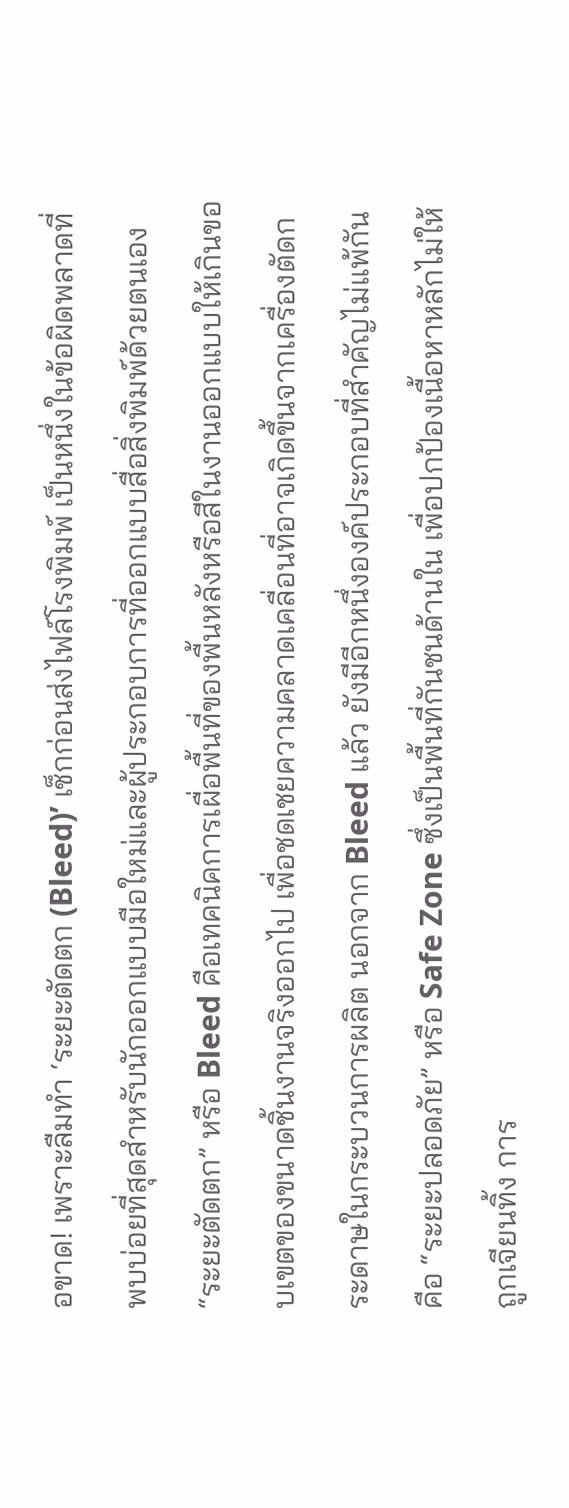อขาด! เพราะลืมทำ ‘ระยะตัดตก (Bleed)’ เช็กก่อนส่งไฟล์โรงพิมพ์ เป็นหนึ่งในข้อผิดพลาดที่พบบ่อยที่สุดสำหรับนักออกแบบมือใหม่และผู้ประกอบการที่ออกแบบสื่อสิ่งพิมพ์ด้วยตนเอง “ระยะตัดตก” หรือ Bleed คือเทคนิคการเผื่อพื้นที่ของพื้นหลังหรือสีในงานออกแบบให้เกินขอบเขตของขนาดชิ้นงานจริงออกไป เพื่อชดเชยความคลาดเคลื่อนที่อาจเกิดขึ้นจากเครื่องตัดกระดาษในกระบวนการผลิต นอกจาก Bleed แล้ว ยังมีอีกหนึ่งองค์ประกอบที่สำคัญไม่แพ้กันคือ “ระยะปลอดภัย” หรือ Safe Zone ซึ่งเป็นพื้นที่กันชนด้านใน เพื่อปกป้องเนื้อหาหลักไม่ให้ถูกเจียนทิ้ง การ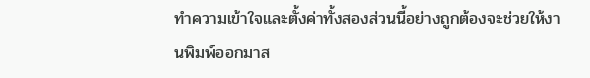ทำความเข้าใจและตั้งค่าทั้งสองส่วนนี้อย่างถูกต้องจะช่วยให้งานพิมพ์ออกมาส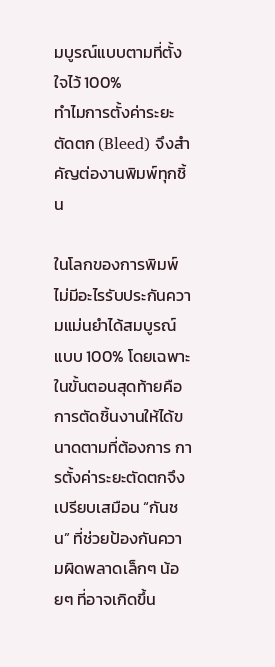มบูรณ์แบบตามที่ตั้งใจไว้ 100%
ทำไมการตั้งค่าระยะตัดตก (Bleed) จึงสำคัญต่องานพิมพ์ทุกชิ้น

ในโลกของการพิมพ์ ไม่มีอะไรรับประกันความแม่นยำได้สมบูรณ์แบบ 100% โดยเฉพาะในขั้นตอนสุดท้ายคือการตัดชิ้นงานให้ได้ขนาดตามที่ต้องการ การตั้งค่าระยะตัดตกจึงเปรียบเสมือน “กันชน” ที่ช่วยป้องกันความผิดพลาดเล็กๆ น้อยๆ ที่อาจเกิดขึ้น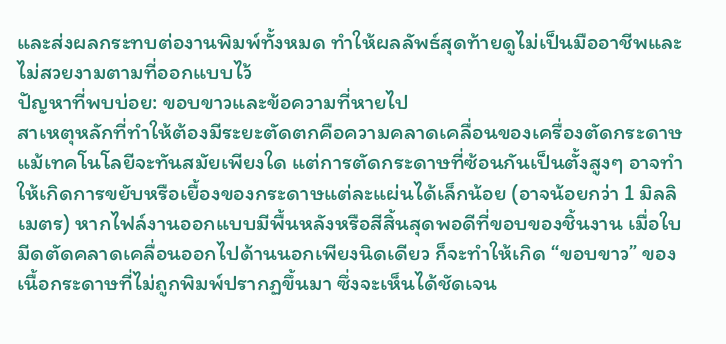และส่งผลกระทบต่องานพิมพ์ทั้งหมด ทำให้ผลลัพธ์สุดท้ายดูไม่เป็นมืออาชีพและไม่สวยงามตามที่ออกแบบไว้
ปัญหาที่พบบ่อย: ขอบขาวและข้อความที่หายไป
สาเหตุหลักที่ทำให้ต้องมีระยะตัดตกคือความคลาดเคลื่อนของเครื่องตัดกระดาษ แม้เทคโนโลยีจะทันสมัยเพียงใด แต่การตัดกระดาษที่ซ้อนกันเป็นตั้งสูงๆ อาจทำให้เกิดการขยับหรือเยื้องของกระดาษแต่ละแผ่นได้เล็กน้อย (อาจน้อยกว่า 1 มิลลิเมตร) หากไฟล์งานออกแบบมีพื้นหลังหรือสีสิ้นสุดพอดีที่ขอบของชิ้นงาน เมื่อใบมีดตัดคลาดเคลื่อนออกไปด้านนอกเพียงนิดเดียว ก็จะทำให้เกิด “ขอบขาว” ของเนื้อกระดาษที่ไม่ถูกพิมพ์ปรากฏขึ้นมา ซึ่งจะเห็นได้ชัดเจน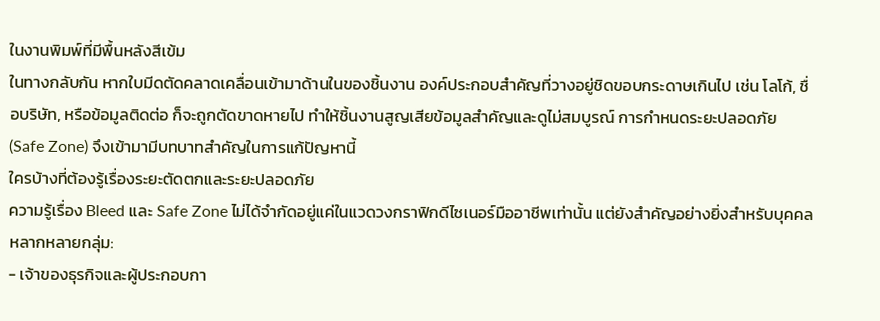ในงานพิมพ์ที่มีพื้นหลังสีเข้ม
ในทางกลับกัน หากใบมีดตัดคลาดเคลื่อนเข้ามาด้านในของชิ้นงาน องค์ประกอบสำคัญที่วางอยู่ชิดขอบกระดาษเกินไป เช่น โลโก้, ชื่อบริษัท, หรือข้อมูลติดต่อ ก็จะถูกตัดขาดหายไป ทำให้ชิ้นงานสูญเสียข้อมูลสำคัญและดูไม่สมบูรณ์ การกำหนดระยะปลอดภัย (Safe Zone) จึงเข้ามามีบทบาทสำคัญในการแก้ปัญหานี้
ใครบ้างที่ต้องรู้เรื่องระยะตัดตกและระยะปลอดภัย
ความรู้เรื่อง Bleed และ Safe Zone ไม่ได้จำกัดอยู่แค่ในแวดวงกราฟิกดีไซเนอร์มืออาชีพเท่านั้น แต่ยังสำคัญอย่างยิ่งสำหรับบุคคลหลากหลายกลุ่ม:
- เจ้าของธุรกิจและผู้ประกอบกา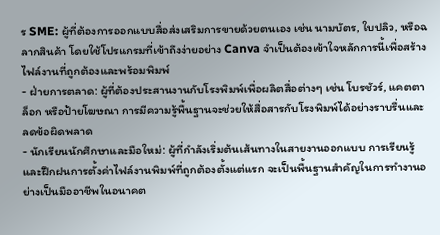ร SME: ผู้ที่ต้องการออกแบบสื่อส่งเสริมการขายด้วยตนเอง เช่น นามบัตร, ใบปลิว, หรือฉลากสินค้า โดยใช้โปรแกรมที่เข้าถึงง่ายอย่าง Canva จำเป็นต้องเข้าใจหลักการนี้เพื่อสร้างไฟล์งานที่ถูกต้องและพร้อมพิมพ์
- ฝ่ายการตลาด: ผู้ที่ต้องประสานงานกับโรงพิมพ์เพื่อผลิตสื่อต่างๆ เช่น โบรชัวร์, แคตตาล็อก หรือป้ายโฆษณา การมีความรู้พื้นฐานจะช่วยให้สื่อสารกับโรงพิมพ์ได้อย่างราบรื่นและลดข้อผิดพลาด
- นักเรียนนักศึกษาและมือใหม่: ผู้ที่กำลังเริ่มต้นเส้นทางในสายงานออกแบบ การเรียนรู้และฝึกฝนการตั้งค่าไฟล์งานพิมพ์ที่ถูกต้องตั้งแต่แรก จะเป็นพื้นฐานสำคัญในการทำงานอย่างเป็นมืออาชีพในอนาคต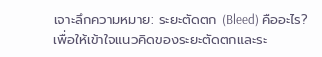เจาะลึกความหมาย: ระยะตัดตก (Bleed) คืออะไร?
เพื่อให้เข้าใจแนวคิดของระยะตัดตกและระ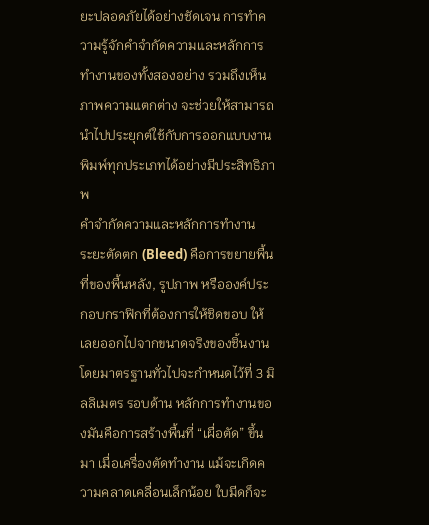ยะปลอดภัยได้อย่างชัดเจน การทำความรู้จักคำจำกัดความและหลักการทำงานของทั้งสองอย่าง รวมถึงเห็นภาพความแตกต่าง จะช่วยให้สามารถนำไปประยุกต์ใช้กับการออกแบบงานพิมพ์ทุกประเภทได้อย่างมีประสิทธิภาพ
คำจำกัดความและหลักการทำงาน
ระยะตัดตก (Bleed) คือการขยายพื้นที่ของพื้นหลัง, รูปภาพ หรือองค์ประกอบกราฟิกที่ต้องการให้ชิดขอบ ให้เลยออกไปจากขนาดจริงของชิ้นงาน โดยมาตรฐานทั่วไปจะกำหนดไว้ที่ 3 มิลลิเมตร รอบด้าน หลักการทำงานของมันคือการสร้างพื้นที่ “เผื่อตัด” ขึ้นมา เมื่อเครื่องตัดทำงาน แม้จะเกิดความคลาดเคลื่อนเล็กน้อย ใบมีดก็จะ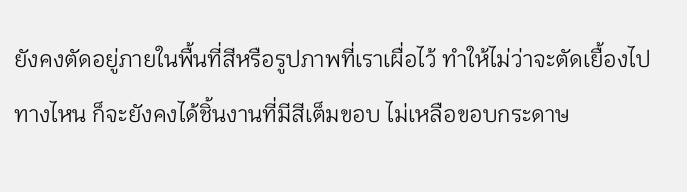ยังคงตัดอยู่ภายในพื้นที่สีหรือรูปภาพที่เราเผื่อไว้ ทำให้ไม่ว่าจะตัดเยื้องไปทางไหน ก็จะยังคงได้ชิ้นงานที่มีสีเต็มขอบ ไม่เหลือขอบกระดาษ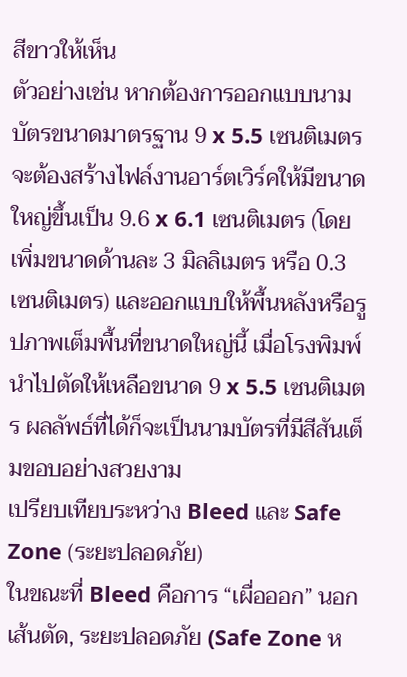สีขาวให้เห็น
ตัวอย่างเช่น หากต้องการออกแบบนามบัตรขนาดมาตรฐาน 9 x 5.5 เซนติเมตร จะต้องสร้างไฟล์งานอาร์ตเวิร์คให้มีขนาดใหญ่ขึ้นเป็น 9.6 x 6.1 เซนติเมตร (โดยเพิ่มขนาดด้านละ 3 มิลลิเมตร หรือ 0.3 เซนติเมตร) และออกแบบให้พื้นหลังหรือรูปภาพเต็มพื้นที่ขนาดใหญ่นี้ เมื่อโรงพิมพ์นำไปตัดให้เหลือขนาด 9 x 5.5 เซนติเมตร ผลลัพธ์ที่ได้ก็จะเป็นนามบัตรที่มีสีสันเต็มขอบอย่างสวยงาม
เปรียบเทียบระหว่าง Bleed และ Safe Zone (ระยะปลอดภัย)
ในขณะที่ Bleed คือการ “เผื่อออก” นอกเส้นตัด, ระยะปลอดภัย (Safe Zone ห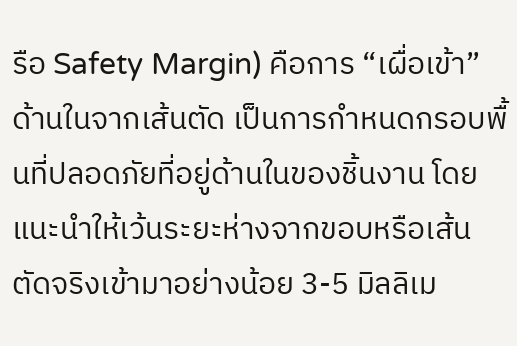รือ Safety Margin) คือการ “เผื่อเข้า” ด้านในจากเส้นตัด เป็นการกำหนดกรอบพื้นที่ปลอดภัยที่อยู่ด้านในของชิ้นงาน โดยแนะนำให้เว้นระยะห่างจากขอบหรือเส้นตัดจริงเข้ามาอย่างน้อย 3-5 มิลลิเม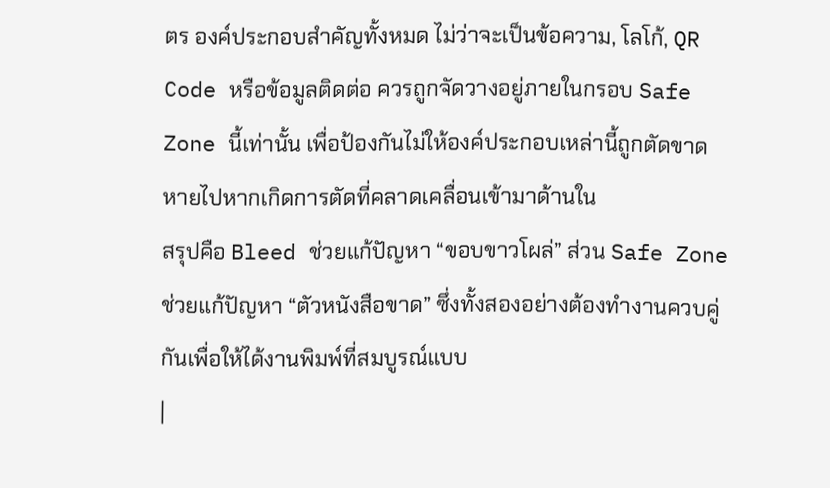ตร องค์ประกอบสำคัญทั้งหมด ไม่ว่าจะเป็นข้อความ, โลโก้, QR Code หรือข้อมูลติดต่อ ควรถูกจัดวางอยู่ภายในกรอบ Safe Zone นี้เท่านั้น เพื่อป้องกันไม่ให้องค์ประกอบเหล่านี้ถูกตัดขาดหายไปหากเกิดการตัดที่คลาดเคลื่อนเข้ามาด้านใน
สรุปคือ Bleed ช่วยแก้ปัญหา “ขอบขาวโผล่” ส่วน Safe Zone ช่วยแก้ปัญหา “ตัวหนังสือขาด” ซึ่งทั้งสองอย่างต้องทำงานควบคู่กันเพื่อให้ได้งานพิมพ์ที่สมบูรณ์แบบ
|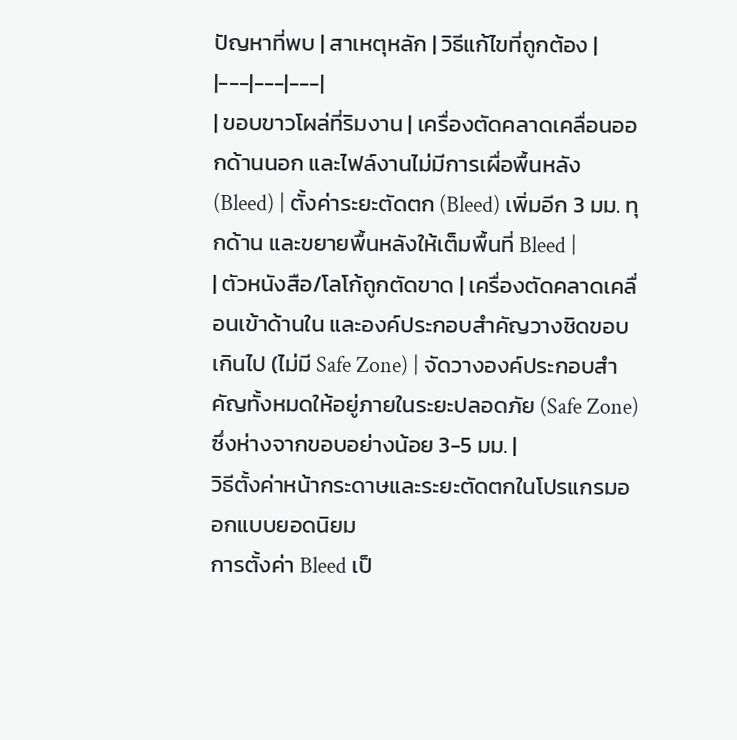ปัญหาที่พบ | สาเหตุหลัก | วิธีแก้ไขที่ถูกต้อง |
|---|---|---|
| ขอบขาวโผล่ที่ริมงาน | เครื่องตัดคลาดเคลื่อนออกด้านนอก และไฟล์งานไม่มีการเผื่อพื้นหลัง (Bleed) | ตั้งค่าระยะตัดตก (Bleed) เพิ่มอีก 3 มม. ทุกด้าน และขยายพื้นหลังให้เต็มพื้นที่ Bleed |
| ตัวหนังสือ/โลโก้ถูกตัดขาด | เครื่องตัดคลาดเคลื่อนเข้าด้านใน และองค์ประกอบสำคัญวางชิดขอบเกินไป (ไม่มี Safe Zone) | จัดวางองค์ประกอบสำคัญทั้งหมดให้อยู่ภายในระยะปลอดภัย (Safe Zone) ซึ่งห่างจากขอบอย่างน้อย 3-5 มม. |
วิธีตั้งค่าหน้ากระดาษและระยะตัดตกในโปรแกรมออกแบบยอดนิยม
การตั้งค่า Bleed เป็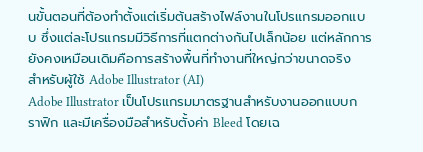นขั้นตอนที่ต้องทำตั้งแต่เริ่มต้นสร้างไฟล์งานในโปรแกรมออกแบบ ซึ่งแต่ละโปรแกรมมีวิธีการที่แตกต่างกันไปเล็กน้อย แต่หลักการยังคงเหมือนเดิมคือการสร้างพื้นที่ทำงานที่ใหญ่กว่าขนาดจริง
สำหรับผู้ใช้ Adobe Illustrator (AI)
Adobe Illustrator เป็นโปรแกรมมาตรฐานสำหรับงานออกแบบกราฟิก และมีเครื่องมือสำหรับตั้งค่า Bleed โดยเฉ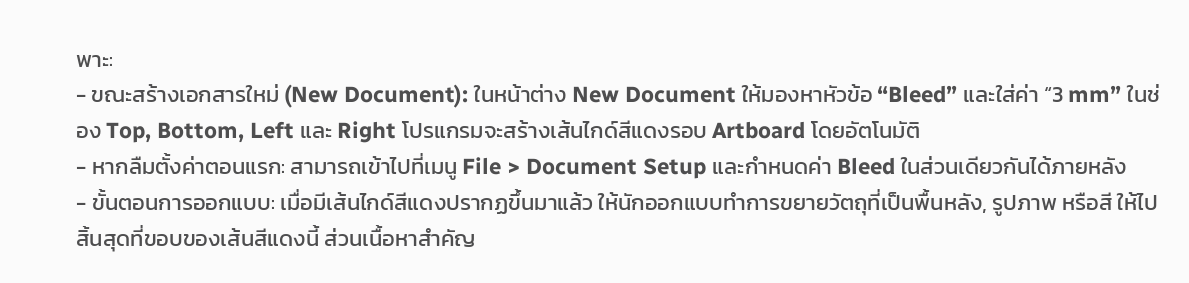พาะ:
- ขณะสร้างเอกสารใหม่ (New Document): ในหน้าต่าง New Document ให้มองหาหัวข้อ “Bleed” และใส่ค่า “3 mm” ในช่อง Top, Bottom, Left และ Right โปรแกรมจะสร้างเส้นไกด์สีแดงรอบ Artboard โดยอัตโนมัติ
- หากลืมตั้งค่าตอนแรก: สามารถเข้าไปที่เมนู File > Document Setup และกำหนดค่า Bleed ในส่วนเดียวกันได้ภายหลัง
- ขั้นตอนการออกแบบ: เมื่อมีเส้นไกด์สีแดงปรากฏขึ้นมาแล้ว ให้นักออกแบบทำการขยายวัตถุที่เป็นพื้นหลัง, รูปภาพ หรือสี ให้ไปสิ้นสุดที่ขอบของเส้นสีแดงนี้ ส่วนเนื้อหาสำคัญ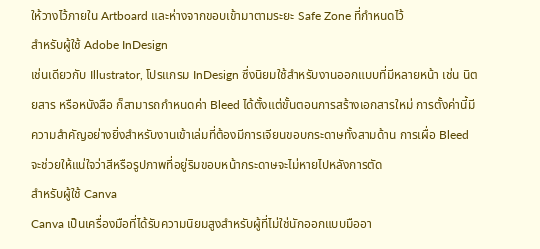ให้วางไว้ภายใน Artboard และห่างจากขอบเข้ามาตามระยะ Safe Zone ที่กำหนดไว้
สำหรับผู้ใช้ Adobe InDesign
เช่นเดียวกับ Illustrator, โปรแกรม InDesign ซึ่งนิยมใช้สำหรับงานออกแบบที่มีหลายหน้า เช่น นิตยสาร หรือหนังสือ ก็สามารถกำหนดค่า Bleed ได้ตั้งแต่ขั้นตอนการสร้างเอกสารใหม่ การตั้งค่านี้มีความสำคัญอย่างยิ่งสำหรับงานเข้าเล่มที่ต้องมีการเจียนขอบกระดาษทั้งสามด้าน การเผื่อ Bleed จะช่วยให้แน่ใจว่าสีหรือรูปภาพที่อยู่ริมขอบหน้ากระดาษจะไม่หายไปหลังการตัด
สำหรับผู้ใช้ Canva
Canva เป็นเครื่องมือที่ได้รับความนิยมสูงสำหรับผู้ที่ไม่ใช่นักออกแบบมืออา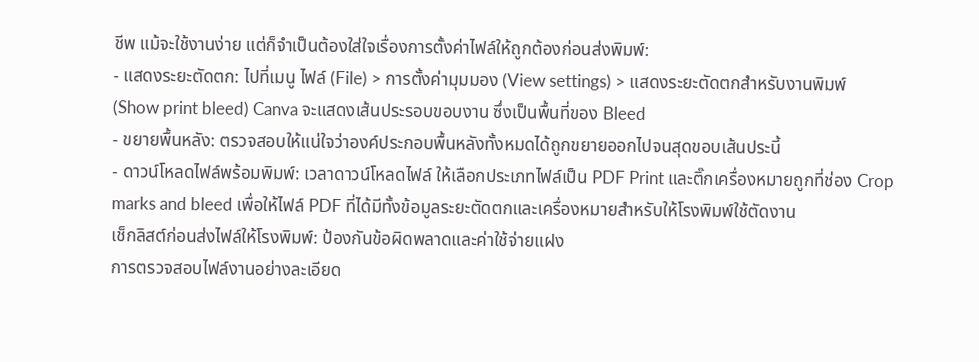ชีพ แม้จะใช้งานง่าย แต่ก็จำเป็นต้องใส่ใจเรื่องการตั้งค่าไฟล์ให้ถูกต้องก่อนส่งพิมพ์:
- แสดงระยะตัดตก: ไปที่เมนู ไฟล์ (File) > การตั้งค่ามุมมอง (View settings) > แสดงระยะตัดตกสำหรับงานพิมพ์ (Show print bleed) Canva จะแสดงเส้นประรอบขอบงาน ซึ่งเป็นพื้นที่ของ Bleed
- ขยายพื้นหลัง: ตรวจสอบให้แน่ใจว่าองค์ประกอบพื้นหลังทั้งหมดได้ถูกขยายออกไปจนสุดขอบเส้นประนี้
- ดาวน์โหลดไฟล์พร้อมพิมพ์: เวลาดาวน์โหลดไฟล์ ให้เลือกประเภทไฟล์เป็น PDF Print และติ๊กเครื่องหมายถูกที่ช่อง Crop marks and bleed เพื่อให้ไฟล์ PDF ที่ได้มีทั้งข้อมูลระยะตัดตกและเครื่องหมายสำหรับให้โรงพิมพ์ใช้ตัดงาน
เช็กลิสต์ก่อนส่งไฟล์ให้โรงพิมพ์: ป้องกันข้อผิดพลาดและค่าใช้จ่ายแฝง
การตรวจสอบไฟล์งานอย่างละเอียด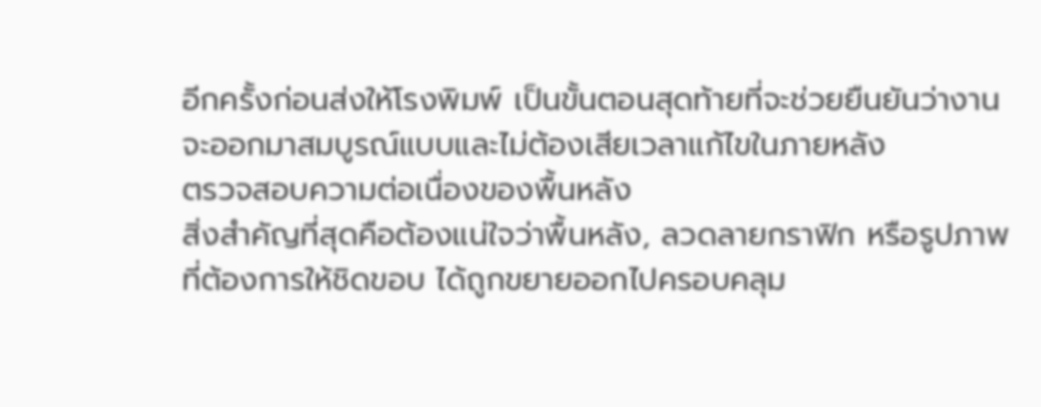อีกครั้งก่อนส่งให้โรงพิมพ์ เป็นขั้นตอนสุดท้ายที่จะช่วยยืนยันว่างานจะออกมาสมบูรณ์แบบและไม่ต้องเสียเวลาแก้ไขในภายหลัง
ตรวจสอบความต่อเนื่องของพื้นหลัง
สิ่งสำคัญที่สุดคือต้องแน่ใจว่าพื้นหลัง, ลวดลายกราฟิก หรือรูปภาพที่ต้องการให้ชิดขอบ ได้ถูกขยายออกไปครอบคลุม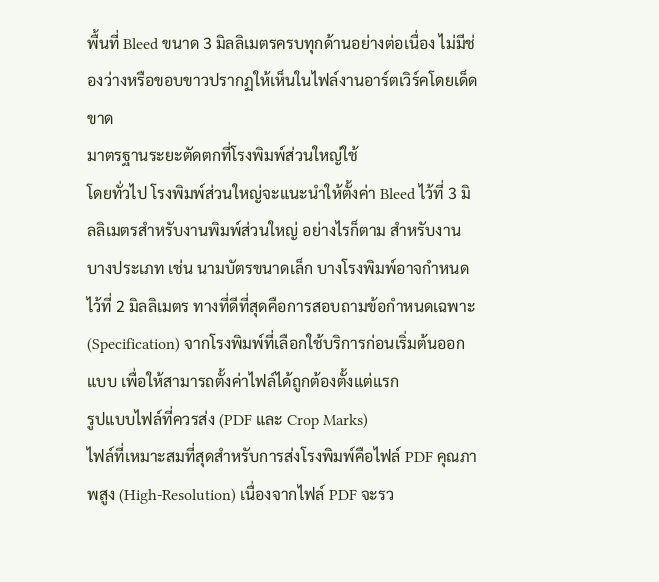พื้นที่ Bleed ขนาด 3 มิลลิเมตรครบทุกด้านอย่างต่อเนื่อง ไม่มีช่องว่างหรือขอบขาวปรากฏให้เห็นในไฟล์งานอาร์ตเวิร์คโดยเด็ดขาด
มาตรฐานระยะตัดตกที่โรงพิมพ์ส่วนใหญ่ใช้
โดยทั่วไป โรงพิมพ์ส่วนใหญ่จะแนะนำให้ตั้งค่า Bleed ไว้ที่ 3 มิลลิเมตรสำหรับงานพิมพ์ส่วนใหญ่ อย่างไรก็ตาม สำหรับงานบางประเภท เช่น นามบัตรขนาดเล็ก บางโรงพิมพ์อาจกำหนดไว้ที่ 2 มิลลิเมตร ทางที่ดีที่สุดคือการสอบถามข้อกำหนดเฉพาะ (Specification) จากโรงพิมพ์ที่เลือกใช้บริการก่อนเริ่มต้นออกแบบ เพื่อให้สามารถตั้งค่าไฟล์ได้ถูกต้องตั้งแต่แรก
รูปแบบไฟล์ที่ควรส่ง (PDF และ Crop Marks)
ไฟล์ที่เหมาะสมที่สุดสำหรับการส่งโรงพิมพ์คือไฟล์ PDF คุณภาพสูง (High-Resolution) เนื่องจากไฟล์ PDF จะรว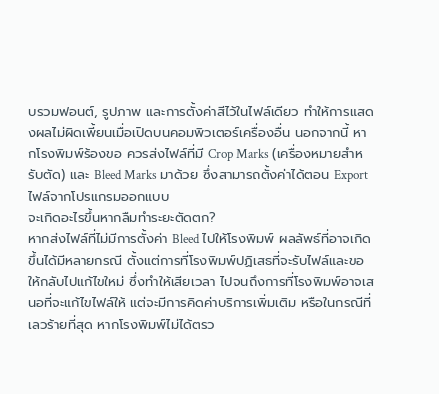บรวมฟอนต์, รูปภาพ และการตั้งค่าสีไว้ในไฟล์เดียว ทำให้การแสดงผลไม่ผิดเพี้ยนเมื่อเปิดบนคอมพิวเตอร์เครื่องอื่น นอกจากนี้ หากโรงพิมพ์ร้องขอ ควรส่งไฟล์ที่มี Crop Marks (เครื่องหมายสำหรับตัด) และ Bleed Marks มาด้วย ซึ่งสามารถตั้งค่าได้ตอน Export ไฟล์จากโปรแกรมออกแบบ
จะเกิดอะไรขึ้นหากลืมทำระยะตัดตก?
หากส่งไฟล์ที่ไม่มีการตั้งค่า Bleed ไปให้โรงพิมพ์ ผลลัพธ์ที่อาจเกิดขึ้นได้มีหลายกรณี ตั้งแต่การที่โรงพิมพ์ปฏิเสธที่จะรับไฟล์และขอให้กลับไปแก้ไขใหม่ ซึ่งทำให้เสียเวลา ไปจนถึงการที่โรงพิมพ์อาจเสนอที่จะแก้ไขไฟล์ให้ แต่จะมีการคิดค่าบริการเพิ่มเติม หรือในกรณีที่เลวร้ายที่สุด หากโรงพิมพ์ไม่ได้ตรว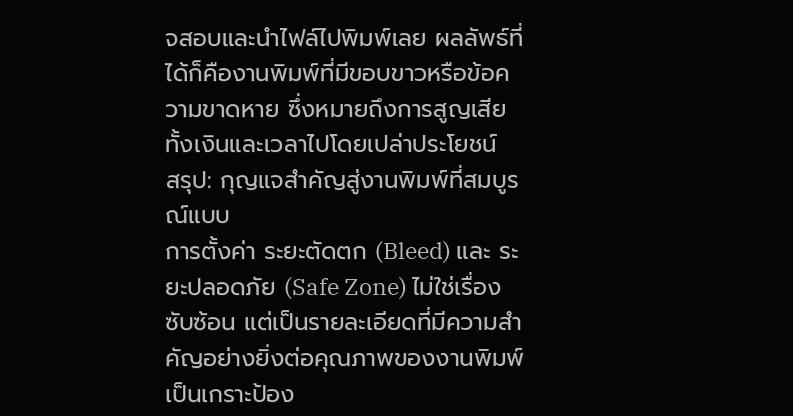จสอบและนำไฟล์ไปพิมพ์เลย ผลลัพธ์ที่ได้ก็คืองานพิมพ์ที่มีขอบขาวหรือข้อความขาดหาย ซึ่งหมายถึงการสูญเสียทั้งเงินและเวลาไปโดยเปล่าประโยชน์
สรุป: กุญแจสำคัญสู่งานพิมพ์ที่สมบูรณ์แบบ
การตั้งค่า ระยะตัดตก (Bleed) และ ระยะปลอดภัย (Safe Zone) ไม่ใช่เรื่องซับซ้อน แต่เป็นรายละเอียดที่มีความสำคัญอย่างยิ่งต่อคุณภาพของงานพิมพ์ เป็นเกราะป้อง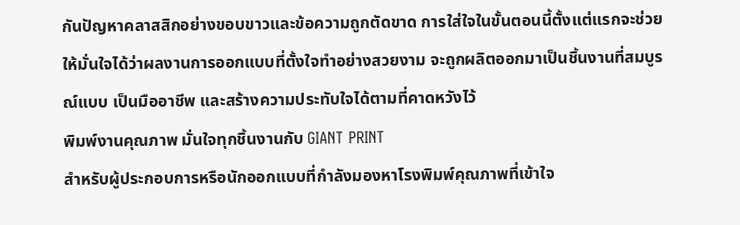กันปัญหาคลาสสิกอย่างขอบขาวและข้อความถูกตัดขาด การใส่ใจในขั้นตอนนี้ตั้งแต่แรกจะช่วยให้มั่นใจได้ว่าผลงานการออกแบบที่ตั้งใจทำอย่างสวยงาม จะถูกผลิตออกมาเป็นชิ้นงานที่สมบูรณ์แบบ เป็นมืออาชีพ และสร้างความประทับใจได้ตามที่คาดหวังไว้
พิมพ์งานคุณภาพ มั่นใจทุกชิ้นงานกับ GIANT PRINT
สำหรับผู้ประกอบการหรือนักออกแบบที่กำลังมองหาโรงพิมพ์คุณภาพที่เข้าใจ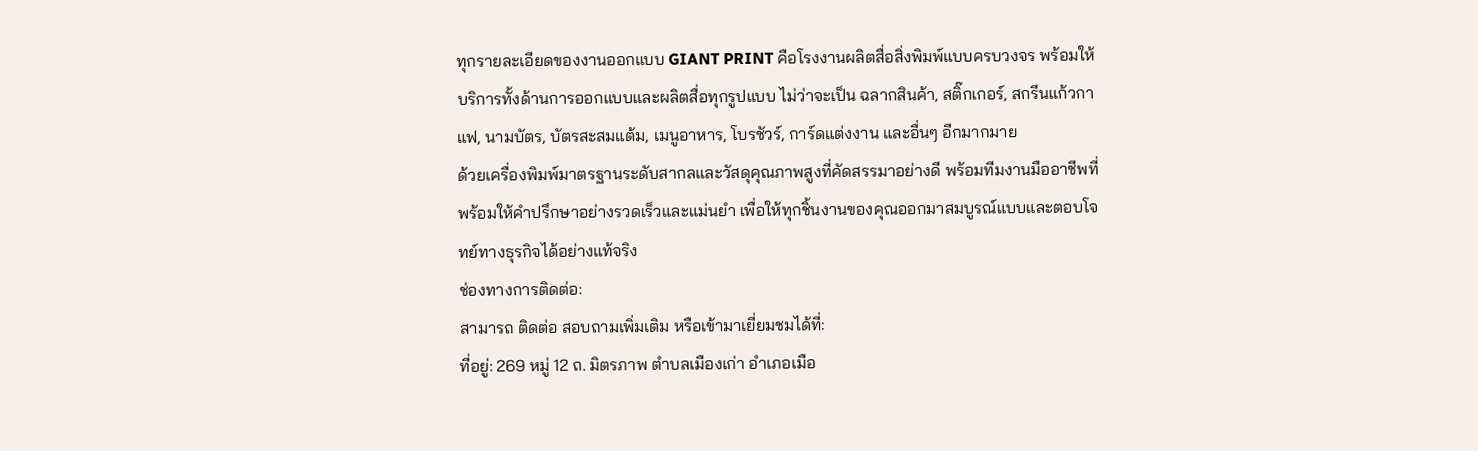ทุกรายละเอียดของงานออกแบบ GIANT PRINT คือโรงงานผลิตสื่อสิ่งพิมพ์แบบครบวงจร พร้อมให้บริการทั้งด้านการออกแบบและผลิตสื่อทุกรูปแบบ ไม่ว่าจะเป็น ฉลากสินค้า, สติ๊กเกอร์, สกรีนแก้วกาแฟ, นามบัตร, บัตรสะสมแต้ม, เมนูอาหาร, โบรชัวร์, การ์ดแต่งงาน และอื่นๆ อีกมากมาย
ด้วยเครื่องพิมพ์มาตรฐานระดับสากลและวัสดุคุณภาพสูงที่คัดสรรมาอย่างดี พร้อมทีมงานมืออาชีพที่พร้อมให้คำปรึกษาอย่างรวดเร็วและแม่นยำ เพื่อให้ทุกชิ้นงานของคุณออกมาสมบูรณ์แบบและตอบโจทย์ทางธุรกิจได้อย่างแท้จริง
ช่องทางการติดต่อ:
สามารถ ติดต่อ สอบถามเพิ่มเติม หรือเข้ามาเยี่ยมชมได้ที่:
ที่อยู่: 269 หมู่ 12 ถ. มิตรภาพ ตำบลเมืองเก่า อำเภอเมือ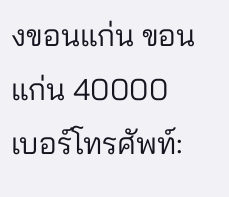งขอนแก่น ขอนแก่น 40000
เบอร์โทรศัพท์: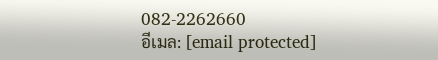082-2262660
อีเมล: [email protected]